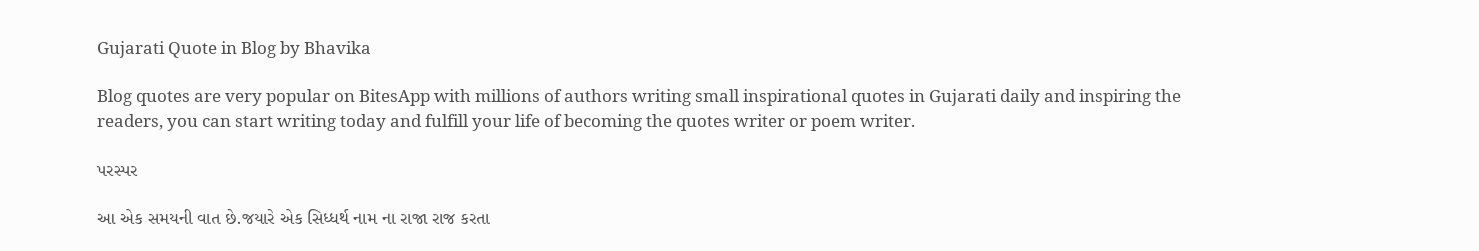Gujarati Quote in Blog by Bhavika

Blog quotes are very popular on BitesApp with millions of authors writing small inspirational quotes in Gujarati daily and inspiring the readers, you can start writing today and fulfill your life of becoming the quotes writer or poem writer.

પરસ્પર

આ એક સમયની વાત છે.જયારે એક સિધ્ધર્થ નામ ના રાજા રાજ કરતા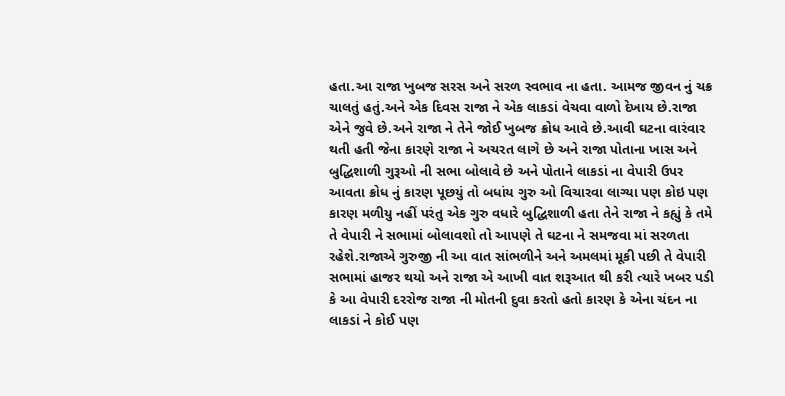હતા.આ રાજા ખુબજ સરસ અને સરળ સ્વભાવ ના હતા. આમજ જીવન નું ચક્ર ચાલતું હતું.અને એક દિવસ રાજા ને એક લાકડાં વેચવા વાળો દેખાય છે.રાજા એને જુવે છે.અને રાજા ને તેને જોઈ ખુબજ ક્રોધ આવે છે.આવી ઘટના વારંવાર થતી હતી જેના કારણે રાજા ને અચરત લાગે છે અને રાજા પોતાના ખાસ અને બુદ્ધિશાળી ગુરૂઓ ની સભા બોલાવે છે અને પોતાને લાકડાં ના વેપારી ઉપર આવતા ક્રોધ નું કારણ પૂછયું તો બધાંય ગુરુ ઓ વિચારવા લાગ્યા પણ કોઇ પણ કારણ મળીયુ નહીં પરંતુ એક ગુરુ વધારે બુદ્ધિશાળી હતા તેને રાજા ને કહ્યું કે તમે તે વેપારી ને સભામાં બોલાવશો તો આપણે તે ઘટના ને સમજવા માં સરળતા રહેશે.રાજાએ ગુરુજી ની આ વાત સાંભળીને અને અમલમાં મૂકી પછી તે વેપારી સભામાં હાજર થયો અને રાજા એ આખી વાત શરૂઆત થી કરી ત્યારે ખબર પડી કે આ વેપારી દરરોજ રાજા ની મોતની દુવા કરતો હતો કારણ કે એના ચંદન ના લાકડાં ને કોઈ પણ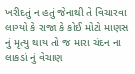ખરીદતું ન હતું જેનાથી તે વિચારવા લાગ્યો કે રાજા કે કોઈ મોટો માણસ નું મૃત્યુ થાય તો જ મારા ચંદન ના લાકડાં નું વેચાણ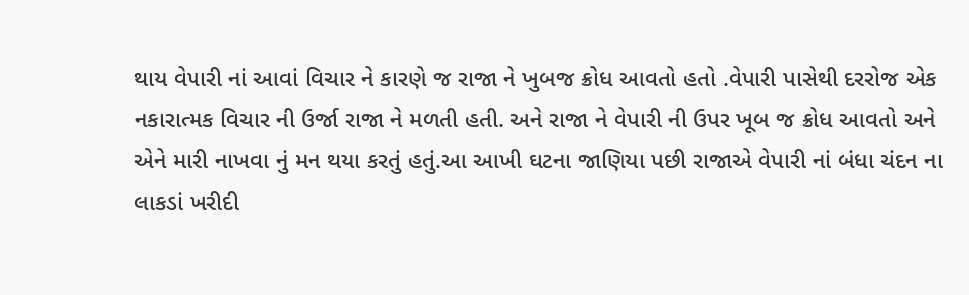થાય વેપારી નાં આવાં વિચાર ને કારણે જ રાજા ને ખુબજ ક્રોધ આવતો હતો .વેપારી પાસેથી દરરોજ એક નકારાત્મક વિચાર ની ઉર્જા રાજા ને મળતી હતી. અને રાજા ને વેપારી ની ઉપર ખૂબ જ ક્રોધ આવતો અને એને મારી નાખવા નું મન થયા કરતું હતું.આ આખી ઘટના જાણિયા પછી રાજાએ વેપારી નાં બંધા ચંદન ના લાકડાં ખરીદી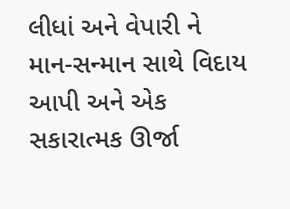લીધાં અને વેપારી ને માન-સન્માન સાથે વિદાય આપી અને એક સકારાત્મક ઊર્જા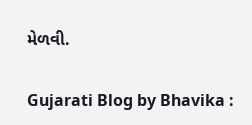મેળવી.

Gujarati Blog by Bhavika :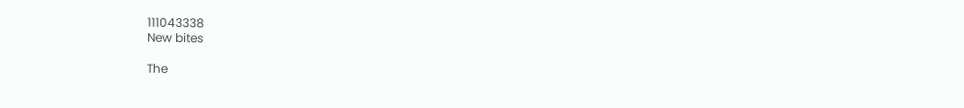111043338
New bites

The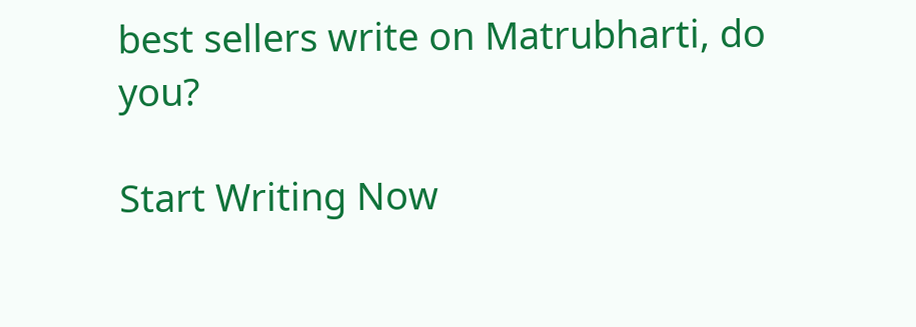best sellers write on Matrubharti, do you?

Start Writing Now